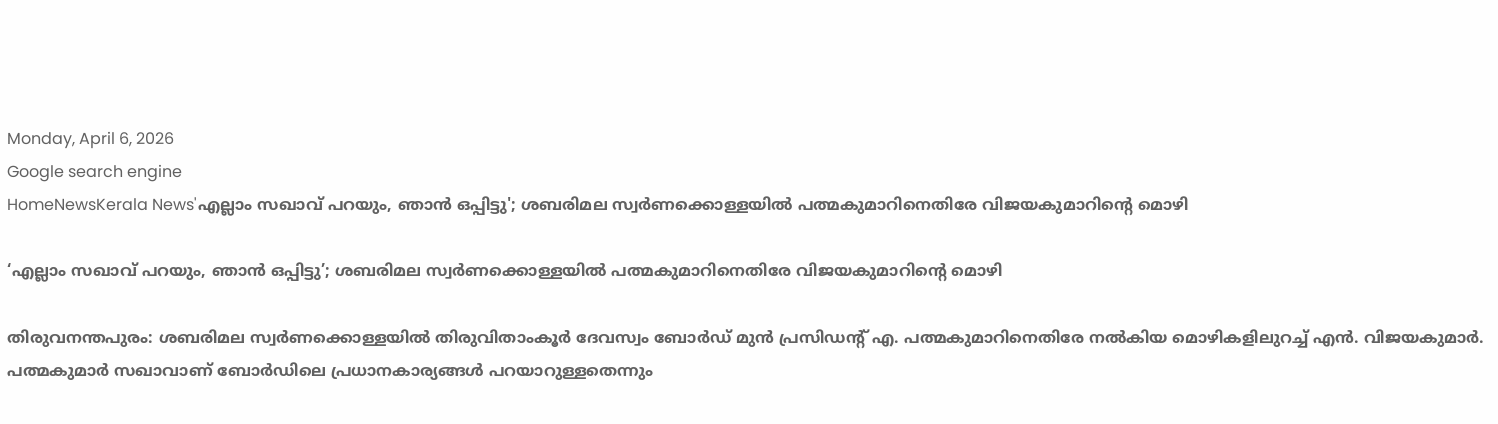Monday, April 6, 2026
Google search engine
HomeNewsKerala News'എല്ലാം സഖാവ് പറയും, ഞാന്‍ ഒപ്പിട്ടു'; ശബരിമല സ്വര്‍ണക്കൊള്ളയില്‍ പത്മകുമാറിനെതിരേ വിജയകുമാറിന്റെ മൊഴി

‘എല്ലാം സഖാവ് പറയും, ഞാന്‍ ഒപ്പിട്ടു’; ശബരിമല സ്വര്‍ണക്കൊള്ളയില്‍ പത്മകുമാറിനെതിരേ വിജയകുമാറിന്റെ മൊഴി

തിരുവനന്തപുരം: ശബരിമല സ്വര്‍ണക്കൊള്ളയില്‍ തിരുവിതാംകൂര്‍ ദേവസ്വം ബോര്‍ഡ് മുന്‍ പ്രസിഡന്റ് എ. പത്മകുമാറിനെതിരേ നല്‍കിയ മൊഴികളിലുറച്ച് എന്‍. വിജയകുമാര്‍. പത്മകുമാര്‍ സഖാവാണ് ബോര്‍ഡിലെ പ്രധാനകാര്യങ്ങള്‍ പറയാറുള്ളതെന്നും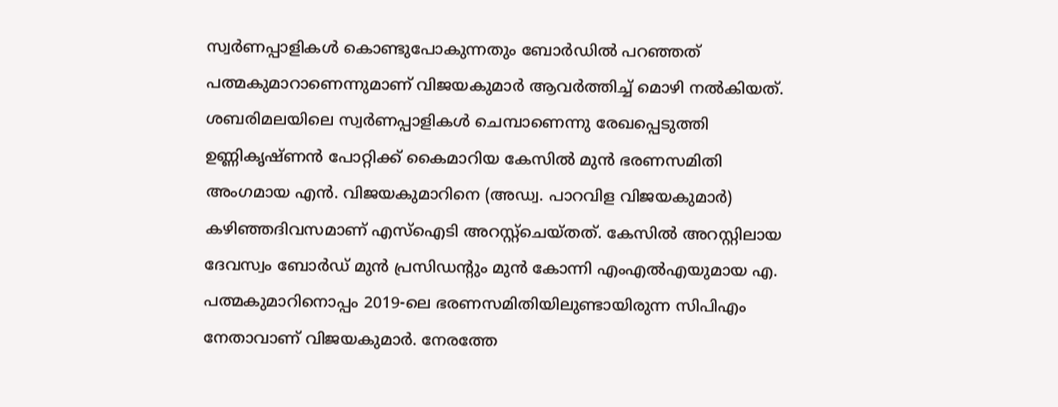സ്വര്‍ണപ്പാളികള്‍ കൊണ്ടുപോകുന്നതും ബോര്‍ഡില്‍ പറഞ്ഞത് പത്മകുമാറാണെന്നുമാണ് വിജയകുമാര്‍ ആവര്‍ത്തിച്ച് മൊഴി നല്‍കിയത്.
ശബരിമലയിലെ സ്വര്‍ണപ്പാളികള്‍ ചെമ്പാണെന്നു രേഖപ്പെടുത്തി ഉണ്ണികൃഷ്ണന്‍ പോറ്റിക്ക് കൈമാറിയ കേസില്‍ മുന്‍ ഭരണസമിതി അംഗമായ എന്‍. വിജയകുമാറിനെ (അഡ്വ. പാറവിള വിജയകുമാര്‍) കഴിഞ്ഞദിവസമാണ് എസ്ഐടി അറസ്റ്റ്ചെയ്തത്. കേസില്‍ അറസ്റ്റിലായ ദേവസ്വം ബോര്‍ഡ് മുന്‍ പ്രസിഡന്റും മുന്‍ കോന്നി എംഎല്‍എയുമായ എ. പത്മകുമാറിനൊപ്പം 2019-ലെ ഭരണസമിതിയിലുണ്ടായിരുന്ന സിപിഎം നേതാവാണ് വിജയകുമാര്‍. നേരത്തേ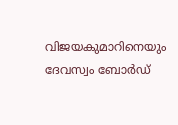വിജയകുമാറിനെയും ദേവസ്വം ബോര്‍ഡ്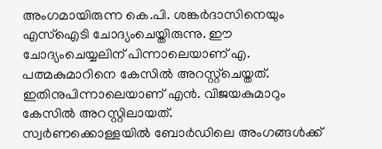അംഗമായിരുന്ന കെ.പി. ശങ്കര്‍ദാസിനെയും എസ്ഐടി ചോദ്യംചെയ്തിരുന്നു. ഈ ചോദ്യംചെയ്യലിന് പിന്നാലെയാണ് എ. പത്മകുമാറിനെ കേസില്‍ അറസ്റ്റ്ചെയ്തത്. ഇതിനുപിന്നാലെയാണ് എന്‍. വിജയകുമാറും കേസില്‍ അറസ്റ്റിലായത്.
സ്വര്‍ണക്കൊള്ളയില്‍ ബോര്‍ഡിലെ അംഗങ്ങള്‍ക്ക്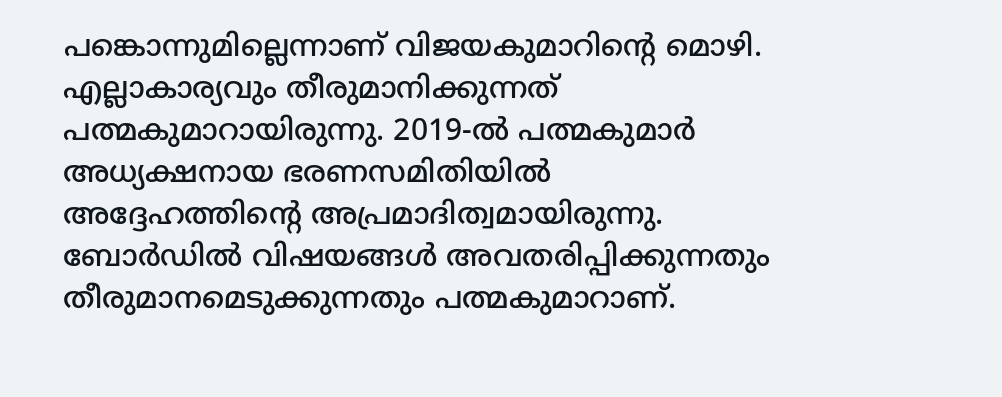പങ്കൊന്നുമില്ലെന്നാണ് വിജയകുമാറിന്റെ മൊഴി. എല്ലാകാര്യവും തീരുമാനിക്കുന്നത് പത്മകുമാറായിരുന്നു. 2019-ല്‍ പത്മകുമാര്‍ അധ്യക്ഷനായ ഭരണസമിതിയില്‍ അദ്ദേഹത്തിന്റെ അപ്രമാദിത്വമായിരുന്നു. ബോര്‍ഡില്‍ വിഷയങ്ങള്‍ അവതരിപ്പിക്കുന്നതും തീരുമാനമെടുക്കുന്നതും പത്മകുമാറാണ്.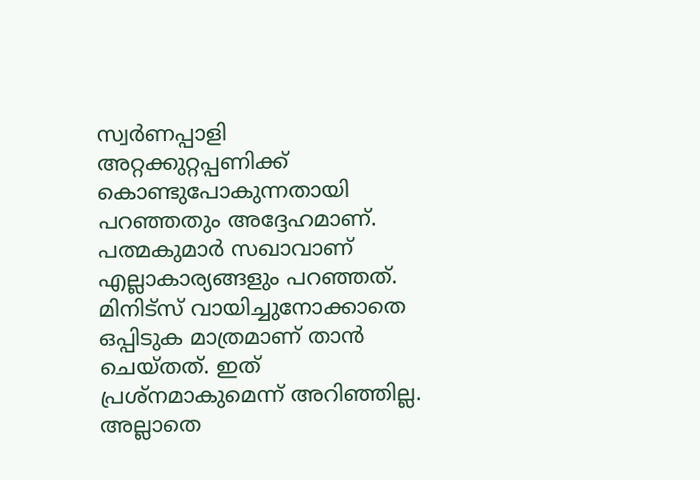സ്വര്‍ണപ്പാളി അറ്റക്കുറ്റപ്പണിക്ക് കൊണ്ടുപോകുന്നതായി പറഞ്ഞതും അദ്ദേഹമാണ്. പത്മകുമാര്‍ സഖാവാണ് എല്ലാകാര്യങ്ങളും പറഞ്ഞത്. മിനിട്സ് വായിച്ചുനോക്കാതെ ഒപ്പിടുക മാത്രമാണ് താന്‍ ചെയ്തത്. ഇത് പ്രശ്നമാകുമെന്ന് അറിഞ്ഞില്ല. അല്ലാതെ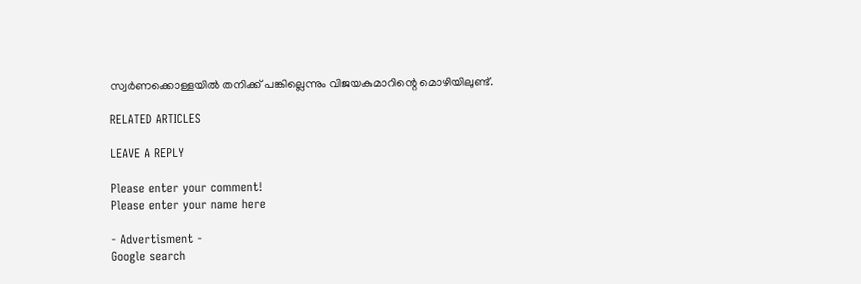സ്വര്‍ണക്കൊള്ളയില്‍ തനിക്ക് പങ്കില്ലെന്നും വിജയകുമാറിന്റെ മൊഴിയിലുണ്ട്.

RELATED ARTICLES

LEAVE A REPLY

Please enter your comment!
Please enter your name here

- Advertisment -
Google search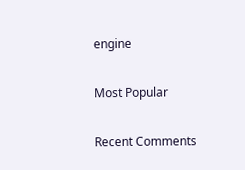engine

Most Popular

Recent Comments